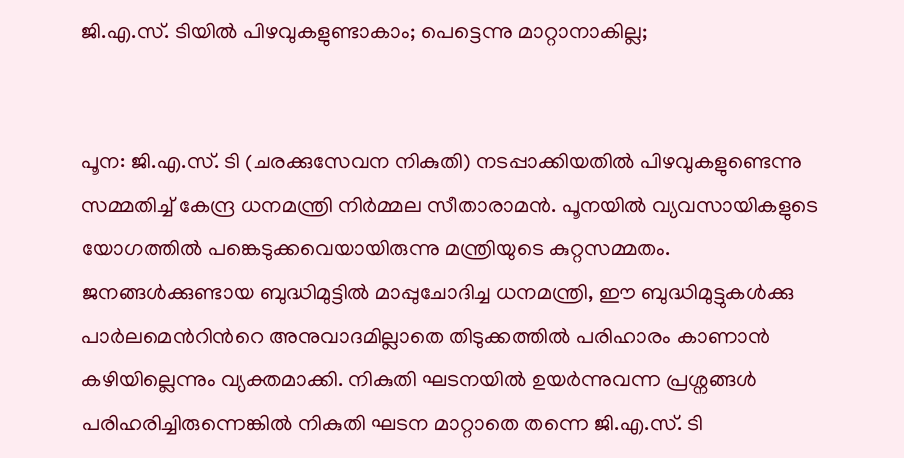ജി.എ.സ്. ടിയിൽ പിഴവുകളുണ്ടാകാം; പെട്ടെന്നു മാറ്റാനാകില്ല;


പൂന: ജി.എ.സ്. ടി (ചരക്കുസേവന നികുതി) നടപ്പാക്കിയതിൽ പിഴവുകളുണ്ടെന്നു സമ്മതിച്ച് കേന്ദ്ര ധനമന്ത്രി നിർമ്മല സീതാരാമൻ. പൂനയിൽ വ്യവസായികളുടെ യോഗത്തിൽ പങ്കെടുക്കവെയായിരുന്നു മന്ത്രിയുടെ കുറ്റസമ്മതം. ജനങ്ങൾക്കുണ്ടായ ബുദ്ധിമുട്ടിൽ മാപ്പുചോദിച്ച ധനമന്ത്രി, ഈ ബുദ്ധിമുട്ടുകൾക്കു പാർലമെന്‍റിന്‍റെ അനുവാദമില്ലാതെ തിടുക്കത്തിൽ പരിഹാരം കാണാൻ കഴിയില്ലെന്നും വ്യക്തമാക്കി. നികുതി ഘടനയിൽ ഉയർന്നുവന്ന പ്രശ്നങ്ങൾ പരിഹരിച്ചിരുന്നെങ്കിൽ നികുതി ഘടന മാറ്റാതെ തന്നെ ജി.എ.സ്. ടി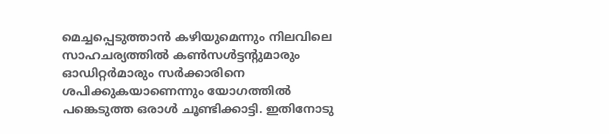മെച്ചപ്പെടുത്താൻ കഴിയുമെന്നും നിലവിലെ സാഹചര്യത്തിൽ കണ്‍സൾട്ടന്‍റുമാരും ഓഡിറ്റർമാരും സർക്കാരിനെ ശപിക്കുകയാണെന്നും യോഗത്തിൽ പങ്കെടുത്ത ഒരാൾ ചൂണ്ടിക്കാട്ടി. ഇതിനോടു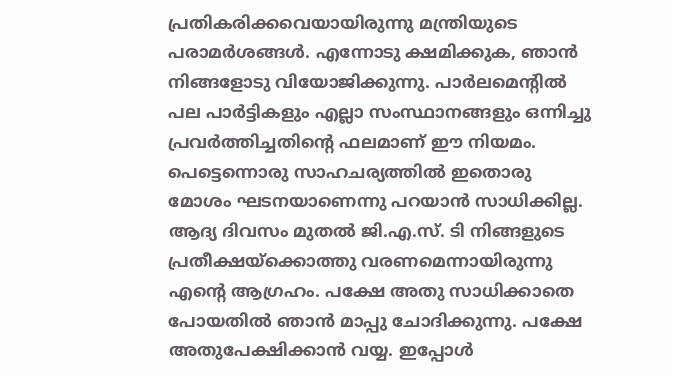പ്രതികരിക്കവെയായിരുന്നു മന്ത്രിയുടെ പരാമർശങ്ങൾ. എന്നോടു ക്ഷമിക്കുക, ഞാൻ നിങ്ങളോടു വിയോജിക്കുന്നു. പാർലമെന്‍റിൽ പല പാർട്ടികളും എല്ലാ സംസ്ഥാനങ്ങളും ഒന്നിച്ചു പ്രവർത്തിച്ചതിന്‍റെ ഫലമാണ് ഈ നിയമം. പെട്ടെന്നൊരു സാഹചര്യത്തിൽ ഇതൊരു മോശം ഘടനയാണെന്നു പറയാൻ സാധിക്കില്ല. ആദ്യ ദിവസം മുതൽ ജി.എ.സ്. ടി നിങ്ങളുടെ പ്രതീക്ഷയ്ക്കൊത്തു വരണമെന്നായിരുന്നു എന്‍റെ ആഗ്രഹം. പക്ഷേ അതു സാധിക്കാതെ പോയതിൽ ഞാൻ മാപ്പു ചോദിക്കുന്നു. പക്ഷേ അതുപേക്ഷിക്കാൻ വയ്യ. ഇപ്പോൾ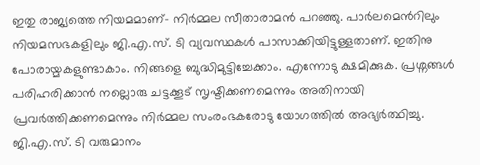ഇതു രാജ്യത്തെ നിയമമാണ്- നിർമ്മല സീതാരാമൻ പറഞ്ഞു. പാർലമെന്‍റിലും നിയമസഭകളിലും ജി.എ.സ്. ടി വ്യവസ്ഥകൾ പാസാക്കിയിട്ടുള്ളതാണ്. ഇതിനു പോരായ്മകളുണ്ടാകാം. നിങ്ങളെ ബുദ്ധിമുട്ടിച്ചേക്കാം. എന്നോടു ക്ഷമിക്കുക. പ്രശ്നങ്ങൾ പരിഹരിക്കാൻ നല്ലൊരു ചട്ടക്കൂട് സൃഷ്ടിക്കണമെന്നും അതിനായി പ്രവർത്തിക്കണമെന്നും നിർമ്മല സംരംഭകരോടു യോഗത്തിൽ അഭ്യർത്ഥിച്ചു.
ജി.എ.സ്. ടി വരുമാനം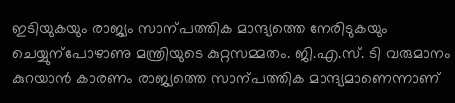ഇടിയുകയും രാജ്യം സാന്പത്തിക മാന്ദ്യത്തെ നേരിടുകയും ചെയ്യുന്പോഴാണു മന്ത്രിയുടെ കുറ്റസമ്മതം. ജി.എ.സ്. ടി വരുമാനം കുറയാൻ കാരണം രാജ്യത്തെ സാന്പത്തിക മാന്ദ്യമാണെന്നാണ്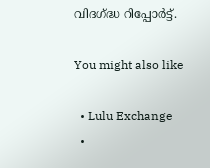വിദഗ്ദ്ധ റിപ്പോർട്ട്.

You might also like

  • Lulu Exchange
  •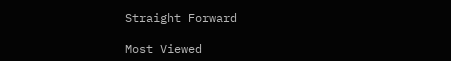Straight Forward

Most Viewed